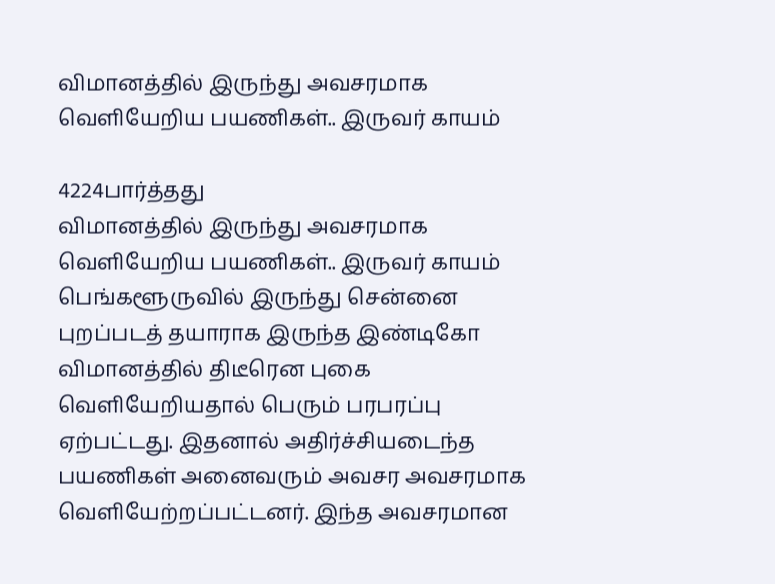விமானத்தில் இருந்து அவசரமாக வெளியேறிய பயணிகள்.. இருவர் காயம்

4224பார்த்தது
விமானத்தில் இருந்து அவசரமாக வெளியேறிய பயணிகள்.. இருவர் காயம்
பெங்களூருவில் இருந்து சென்னை புறப்படத் தயாராக இருந்த இண்டிகோ விமானத்தில் திடீரென புகை வெளியேறியதால் பெரும் பரபரப்பு ஏற்பட்டது. இதனால் அதிர்ச்சியடைந்த பயணிகள் அனைவரும் அவசர அவசரமாக வெளியேற்றப்பட்டனர். இந்த அவசரமான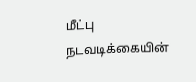மீட்பு நடவடிக்கையின்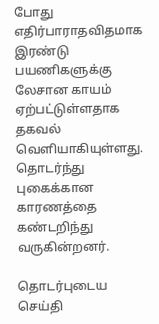போது எதிர்பாராதவிதமாக இரண்டு பயணிகளுக்கு லேசான காயம் ஏற்பட்டுள்ளதாக தகவல் வெளியாகியுள்ளது. தொடர்ந்து புகைக்கான காரணத்தை கண்டறிந்து வருகின்றனர்.

தொடர்புடைய செய்தி